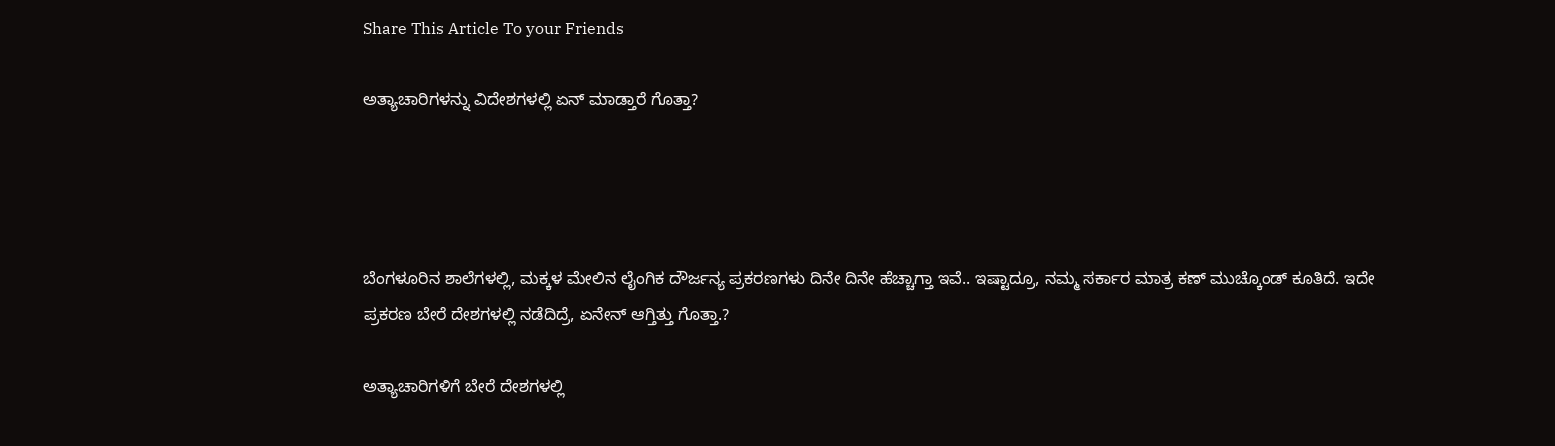Share This Article To your Friends

ಅತ್ಯಾಚಾರಿಗಳನ್ನು ವಿದೇಶಗಳಲ್ಲಿ ಏನ್ ಮಾಡ್ತಾರೆ ಗೊತ್ತಾ?




ಬೆಂಗಳೂರಿನ ಶಾಲೆಗಳಲ್ಲಿ, ಮಕ್ಕಳ ಮೇಲಿನ ಲೈಂಗಿಕ ದೌರ್ಜನ್ಯ ಪ್ರಕರಣಗಳು ದಿನೇ ದಿನೇ ಹೆಚ್ಚಾಗ್ತಾ ಇವೆ.. ಇಷ್ಟಾದ್ರೂ, ನಮ್ಮ ಸರ್ಕಾರ ಮಾತ್ರ ಕಣ್ ಮುಚ್ಕೊಂಡ್ ಕೂತಿದೆ. ಇದೇ ಪ್ರಕರಣ ಬೇರೆ ದೇಶಗಳಲ್ಲಿ ನಡೆದಿದ್ರೆ, ಏನೇನ್ ಆಗ್ತಿತ್ತು ಗೊತ್ತಾ.?

ಅತ್ಯಾಚಾರಿಗಳಿಗೆ ಬೇರೆ ದೇಶಗಳಲ್ಲಿ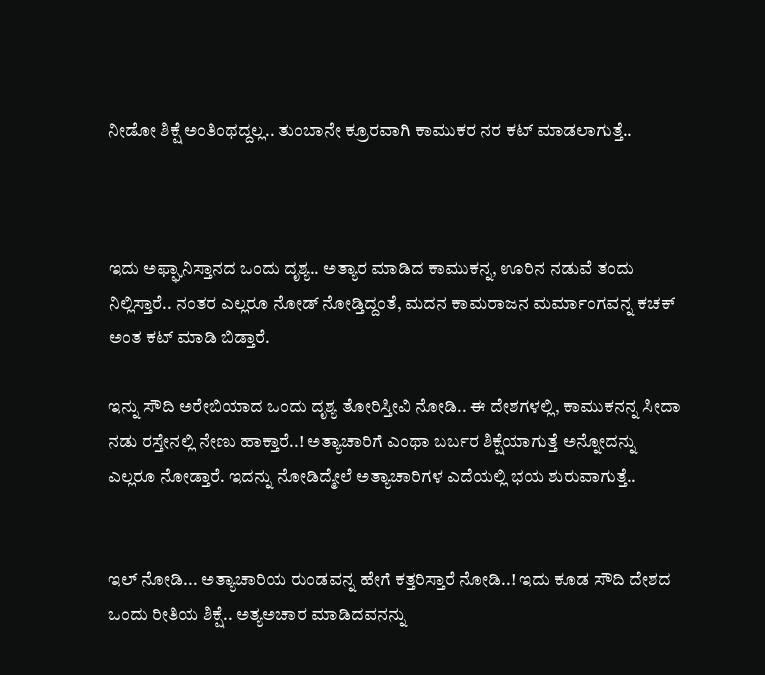ನೀಡೋ ಶಿಕ್ಷೆ ಅಂತಿಂಥದ್ದಲ್ಲ.. ತುಂಬಾನೇ ಕ್ರೂರವಾಗಿ ಕಾಮುಕರ ನರ ಕಟ್ ಮಾಡಲಾಗುತ್ತೆ..



ಇದು ಅಫ್ಘಾನಿಸ್ತಾನದ ಒಂದು ದೃಶ್ಯ.. ಅತ್ಯಾರ ಮಾಡಿದ ಕಾಮುಕನ್ನ, ಊರಿನ ನಡುವೆ ತಂದು ನಿಲ್ಲಿಸ್ತಾರೆ.. ನಂತರ ಎಲ್ಲರೂ ನೋಡ್ ನೋಡ್ತಿದ್ದಂತೆ, ಮದನ ಕಾಮರಾಜನ ಮರ್ಮಾಂಗವನ್ನ ಕಚಕ್ ಅಂತ ಕಟ್ ಮಾಡಿ ಬಿಡ್ತಾರೆ.

ಇನ್ನು ಸೌದಿ ಅರೇಬಿಯಾದ ಒಂದು ದೃಶ್ಯ ತೋರಿಸ್ತೀವಿ ನೋಡಿ.. ಈ ದೇಶಗಳಲ್ಲಿ, ಕಾಮುಕನನ್ನ ಸೀದಾ ನಡು ರಸ್ತೇನಲ್ಲಿ ನೇಣು ಹಾಕ್ತಾರೆ..! ಅತ್ಯಾಚಾರಿಗೆ ಎಂಥಾ ಬರ್ಬರ ಶಿಕ್ಷೆಯಾಗುತ್ತೆ ಅನ್ನೋದನ್ನು ಎಲ್ಲರೂ ನೋಡ್ತಾರೆ. ಇದನ್ನು ನೋಡಿದ್ಮೇಲೆ ಅತ್ಯಾಚಾರಿಗಳ ಎದೆಯಲ್ಲಿ ಭಯ ಶುರುವಾಗುತ್ತೆ..


ಇಲ್ ನೋಡಿ... ಅತ್ಯಾಚಾರಿಯ ರುಂಡವನ್ನ ಹೇಗೆ ಕತ್ತರಿಸ್ತಾರೆ ನೋಡಿ..! ಇದು ಕೂಡ ಸೌದಿ ದೇಶದ ಒಂದು ರೀತಿಯ ಶಿಕ್ಷೆ.. ಅತ್ಯಅಚಾರ ಮಾಡಿದವನನ್ನು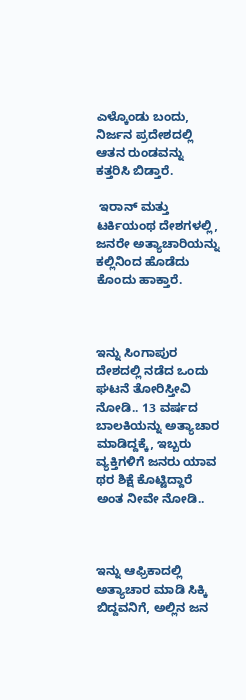ಎಳ್ಕೊಂಡು ಬಂದು, ನಿರ್ಜನ ಪ್ರದೇಶದಲ್ಲಿ ಆತನ ರುಂಡವನ್ನು ಕತ್ತರಿಸಿ ಬಿಡ್ತಾರೆ.

 ಇರಾನ್ ಮತ್ತು ಟರ್ಕಿಯಂಥ ದೇಶಗಳಲ್ಲಿ, ಜನರೇ ಅತ್ಯಾಚಾರಿಯನ್ನು ಕಲ್ಲಿನಿಂದ ಹೊಡೆದು ಕೊಂದು ಹಾಕ್ತಾರೆ.



ಇನ್ನು ಸಿಂಗಾಪುರ ದೇಶದಲ್ಲಿ ನಡೆದ ಒಂದು ಘಟನೆ ತೋರಿಸ್ತೀವಿ ನೋಡಿ.. 13 ವರ್ಷದ ಬಾಲಕಿಯನ್ನು ಅತ್ಯಾಚಾರ ಮಾಡಿದ್ದಕ್ಕೆ, ಇಬ್ಬರು ವ್ಯಕ್ತಿಗಳಿಗೆ ಜನರು ಯಾವ ಥರ ಶಿಕ್ಷೆ ಕೊಟ್ಟಿದ್ದಾರೆ ಅಂತ ನೀವೇ ನೋಡಿ..



ಇನ್ನು ಆಫ್ರಿಕಾದಲ್ಲಿ ಅತ್ಯಾಚಾರ ಮಾಡಿ ಸಿಕ್ಕಿ ಬಿದ್ದವನಿಗೆ, ಅಲ್ಲಿನ ಜನ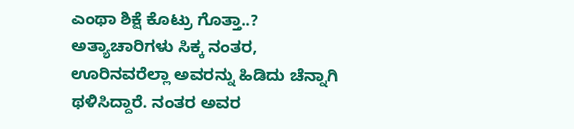ಎಂಥಾ ಶಿಕ್ಷೆ ಕೊಟ್ರು ಗೊತ್ತಾ..?
ಅತ್ಯಾಚಾರಿಗಳು ಸಿಕ್ಕ ನಂತರ, ಊರಿನವರೆಲ್ಲಾ ಅವರನ್ನು ಹಿಡಿದು ಚೆನ್ನಾಗಿ ಥಳಿಸಿದ್ದಾರೆ. ನಂತರ ಅವರ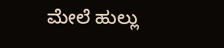ಮೇಲೆ ಹುಲ್ಲು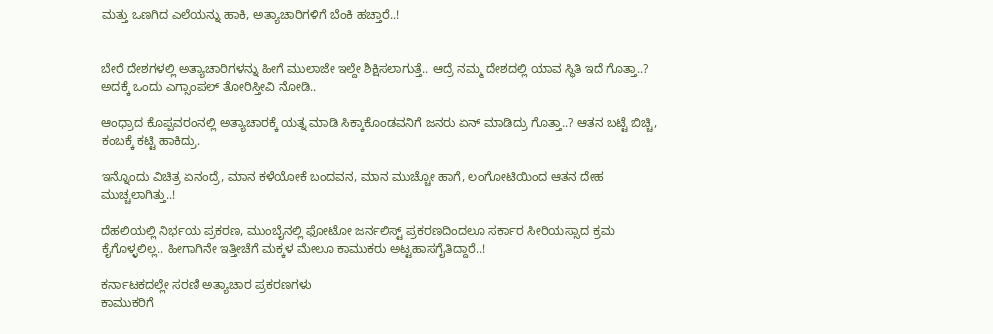ಮತ್ತು ಒಣಗಿದ ಎಲೆಯನ್ನು ಹಾಕಿ, ಅತ್ಯಾಚಾರಿಗಳಿಗೆ ಬೆಂಕಿ ಹಚ್ತಾರೆ..!


ಬೇರೆ ದೇಶಗಳಲ್ಲಿ ಅತ್ಯಾಚಾರಿಗಳನ್ನು ಹೀಗೆ ಮುಲಾಜೇ ಇಲ್ದೇ ಶಿಕ್ಷಿಸಲಾಗುತ್ತೆ.. ಆದ್ರೆ ನಮ್ಮ ದೇಶದಲ್ಲಿ ಯಾವ ಸ್ಥಿತಿ ಇದೆ ಗೊತ್ತಾ..? ಅದಕ್ಕೆ ಒಂದು ಎಗ್ಸಾಂಪಲ್ ತೋರಿಸ್ತೀವಿ ನೋಡಿ..

ಆಂಧ್ರಾದ ಕೊಪ್ಪವರಂನಲ್ಲಿ ಅತ್ಯಾಚಾರಕ್ಕೆ ಯತ್ನ ಮಾಡಿ ಸಿಕ್ಕಾಕೊಂಡವನಿಗೆ ಜನರು ಏನ್ ಮಾಡಿದ್ರು ಗೊತ್ತಾ..? ಆತನ ಬಟ್ಟೆ ಬಿಚ್ಚಿ, ಕಂಬಕ್ಕೆ ಕಟ್ಟಿ ಹಾಕಿದ್ರು.

ಇನ್ನೊಂದು ವಿಚಿತ್ರ ಏನಂದ್ರೆ, ಮಾನ ಕಳೆಯೋಕೆ ಬಂದವನ, ಮಾನ ಮುಚ್ಚೋ ಹಾಗೆ, ಲಂಗೋಟಿಯಿಂದ ಆತನ ದೇಹ ಮುಚ್ಚಲಾಗಿತ್ತು..!

ದೆಹಲಿಯಲ್ಲಿ ನಿರ್ಭಯ ಪ್ರಕರಣ, ಮುಂಬೈನಲ್ಲಿ ಫೋಟೋ ಜರ್ನಲಿಸ್ಟ್ ಪ್ರಕರಣದಿಂದಲೂ ಸರ್ಕಾರ ಸೀರಿಯಸ್ಸಾದ ಕ್ರಮ ಕೈಗೊಳ್ಳಲಿಲ್ಲ.. ಹೀಗಾಗಿನೇ ಇತ್ತೀಚೆಗೆ ಮಕ್ಕಳ ಮೇಲೂ ಕಾಮುಕರು ಅಟ್ಟಹಾಸಗೈತಿದ್ದಾರೆ..!

ಕರ್ನಾಟಕದಲ್ಲೇ ಸರಣಿ ಅತ್ಯಾಚಾರ ಪ್ರಕರಣಗಳು
ಕಾಮುಕರಿಗೆ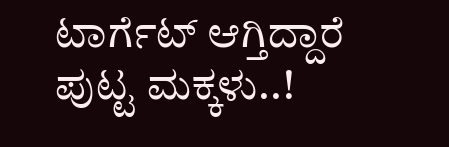ಟಾರ್ಗೆಟ್ ಆಗ್ತಿದ್ದಾರೆ ಪುಟ್ಟ ಮಕ್ಕಳು..!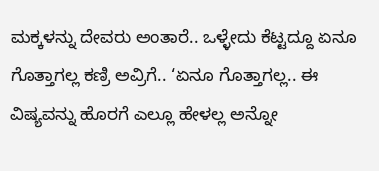ಮಕ್ಕಳನ್ನು ದೇವರು ಅಂತಾರೆ.. ಒಳ್ಳೇದು ಕೆಟ್ಟದ್ದೂ ಏನೂ ಗೊತ್ತಾಗಲ್ಲ ಕಣ್ರಿ ಅವ್ರಿಗೆ.. ‘ಏನೂ ಗೊತ್ತಾಗಲ್ಲ.. ಈ ವಿಷ್ಯವನ್ನು ಹೊರಗೆ ಎಲ್ಲೂ ಹೇಳಲ್ಲ ಅನ್ನೋ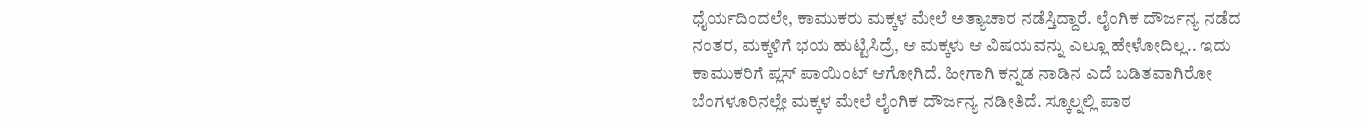ಧೈರ್ಯದಿಂದಲೇ, ಕಾಮುಕರು ಮಕ್ಕಳ ಮೇಲೆ ಅತ್ಯಾಚಾರ ನಡೆಸ್ತಿದ್ದಾರೆ. ಲೈಂಗಿಕ ದೌರ್ಜನ್ಯ ನಡೆದ ನಂತರ, ಮಕ್ಕಳಿಗೆ ಭಯ ಹುಟ್ಟಿಸಿದ್ರೆ, ಆ ಮಕ್ಕಳು ಆ ವಿಷಯವನ್ನು ಎಲ್ಲೂ ಹೇಳೋದಿಲ್ಲ.. ಇದು ಕಾಮುಕರಿಗೆ ಪ್ಲಸ್ ಪಾಯಿಂಟ್ ಆಗೋಗಿದೆ. ಹೀಗಾಗಿ ಕನ್ನಡ ನಾಡಿನ ಎದೆ ಬಡಿತವಾಗಿರೋ ಬೆಂಗಳೂರಿನಲ್ಲೇ ಮಕ್ಕಳ ಮೇಲೆ ಲೈಂಗಿಕ ದೌರ್ಜನ್ಯ ನಡೀತಿದೆ. ಸ್ಕೂಲ್ನಲ್ಲಿ ಪಾಠ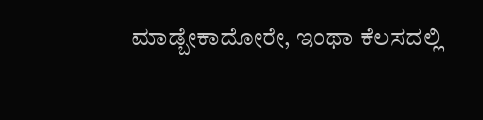ಮಾಡ್ಬೇಕಾದೋರೇ, ಇಂಥಾ ಕೆಲಸದಲ್ಲಿ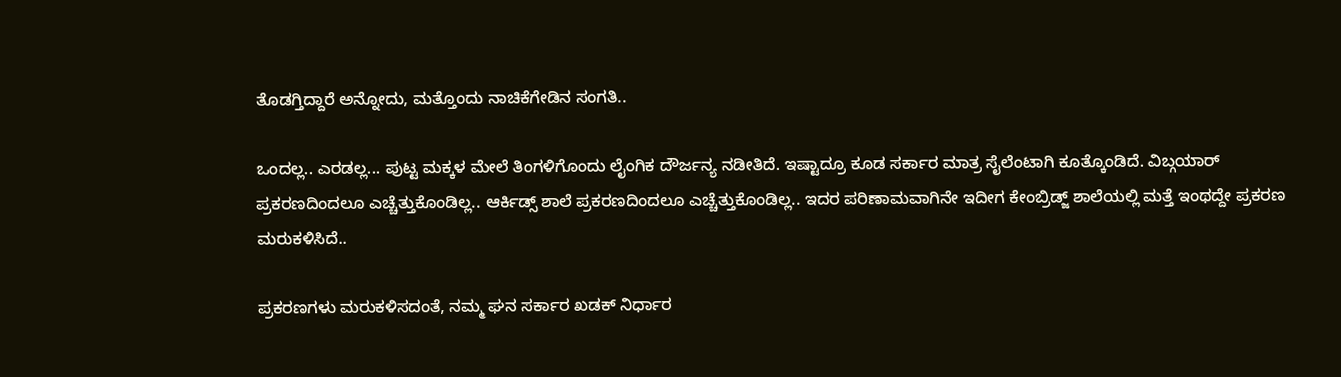ತೊಡಗ್ತಿದ್ದಾರೆ ಅನ್ನೋದು, ಮತ್ತೊಂದು ನಾಚಿಕೆಗೇಡಿನ ಸಂಗತಿ..

ಒಂದಲ್ಲ.. ಎರಡಲ್ಲ... ಪುಟ್ಟ ಮಕ್ಕಳ ಮೇಲೆ ತಿಂಗಳಿಗೊಂದು ಲೈಂಗಿಕ ದೌರ್ಜನ್ಯ ನಡೀತಿದೆ. ಇಷ್ಟಾದ್ರೂ ಕೂಡ ಸರ್ಕಾರ ಮಾತ್ರ ಸೈಲೆಂಟಾಗಿ ಕೂತ್ಕೊಂಡಿದೆ. ವಿಬ್ಗಯಾರ್ ಪ್ರಕರಣದಿಂದಲೂ ಎಚ್ಚೆತ್ತುಕೊಂಡಿಲ್ಲ.. ಆರ್ಕಿಡ್ಸ್ ಶಾಲೆ ಪ್ರಕರಣದಿಂದಲೂ ಎಚ್ಚೆತ್ತುಕೊಂಡಿಲ್ಲ.. ಇದರ ಪರಿಣಾಮವಾಗಿನೇ ಇದೀಗ ಕೇಂಬ್ರಿಡ್ಜ್ ಶಾಲೆಯಲ್ಲಿ ಮತ್ತೆ ಇಂಥದ್ದೇ ಪ್ರಕರಣ ಮರುಕಳಿಸಿದೆ..

ಪ್ರಕರಣಗಳು ಮರುಕಳಿಸದಂತೆ, ನಮ್ಮ ಘನ ಸರ್ಕಾರ ಖಡಕ್ ನಿರ್ಧಾರ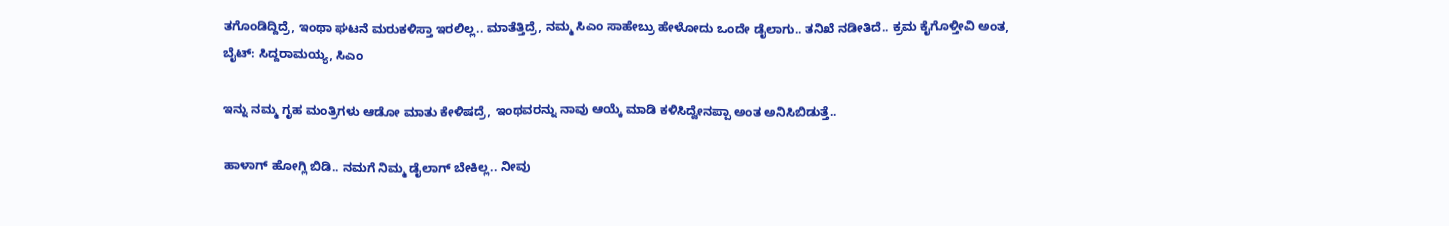ತಗೊಂಡಿದ್ದಿದ್ರೆ, ಇಂಥಾ ಘಟನೆ ಮರುಕಳಿಸ್ತಾ ಇರಲಿಲ್ಲ.. ಮಾತೆತ್ತಿದ್ರೆ, ನಮ್ಮ ಸಿಎಂ ಸಾಹೇಬ್ರು ಹೇಳೋದು ಒಂದೇ ಡೈಲಾಗು.. ತನಿಖೆ ನಡೀತಿದೆ.. ಕ್ರಮ ಕೈಗೊಳ್ತೀವಿ ಅಂತ,
ಬೈಟ್: ಸಿದ್ದರಾಮಯ್ಯ, ಸಿಎಂ

ಇನ್ನು ನಮ್ಮ ಗೃಹ ಮಂತ್ರಿಗಳು ಆಡೋ ಮಾತು ಕೇಳಿಷದ್ರೆ, ಇಂಥವರನ್ನು ನಾವು ಆಯ್ಕೆ ಮಾಡಿ ಕಳಿಸಿದ್ವೇನಪ್ಪಾ ಅಂತ ಅನಿಸಿಬಿಡುತ್ತೆ..

ಹಾಳಾಗ್ ಹೋಗ್ಲಿ ಬಿಡಿ.. ನಮಗೆ ನಿಮ್ಮ ಡೈಲಾಗ್ ಬೇಕಿಲ್ಲ.. ನೀವು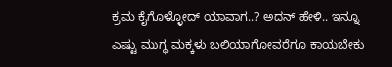ಕ್ರಮ ಕೈಗೊಳ್ಳೋದ್ ಯಾವಾಗ..? ಅದನ್ ಹೇಳಿ.. ಇನ್ನೂ ಎಷ್ಟು ಮುಗ್ಧ ಮಕ್ಕಳು ಬಲಿಯಾಗೋವರೆಗೂ ಕಾಯಬೇಕು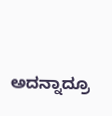ಅದನ್ನಾದ್ರೂ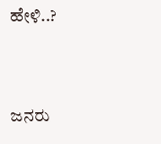ಹೇಳಿ..?


ಜನರು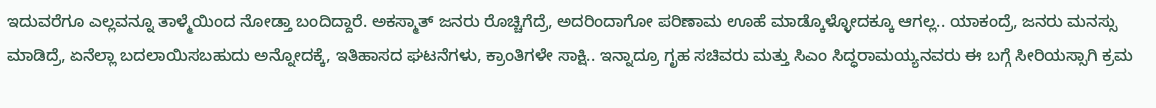ಇದುವರೆಗೂ ಎಲ್ಲವನ್ನೂ ತಾಳ್ಮೆಯಿಂದ ನೋಡ್ತಾ ಬಂದಿದ್ದಾರೆ. ಅಕಸ್ಮಾತ್ ಜನರು ರೊಚ್ಚಿಗೆದ್ರೆ, ಅದರಿಂದಾಗೋ ಪರಿಣಾಮ ಊಹೆ ಮಾಡ್ಕೊಳ್ಳೋದಕ್ಕೂ ಆಗಲ್ಲ.. ಯಾಕಂದ್ರೆ, ಜನರು ಮನಸ್ಸು ಮಾಡಿದ್ರೆ, ಏನೆಲ್ಲಾ ಬದಲಾಯಿಸಬಹುದು ಅನ್ನೋದಕ್ಕೆ, ಇತಿಹಾಸದ ಘಟನೆಗಳು, ಕ್ರಾಂತಿಗಳೇ ಸಾಕ್ಷಿ.. ಇನ್ನಾದ್ರೂ ಗೃಹ ಸಚಿವರು ಮತ್ತು ಸಿಎಂ ಸಿದ್ಧರಾಮಯ್ಯನವರು ಈ ಬಗ್ಗೆ ಸೀರಿಯಸ್ಸಾಗಿ ಕ್ರಮ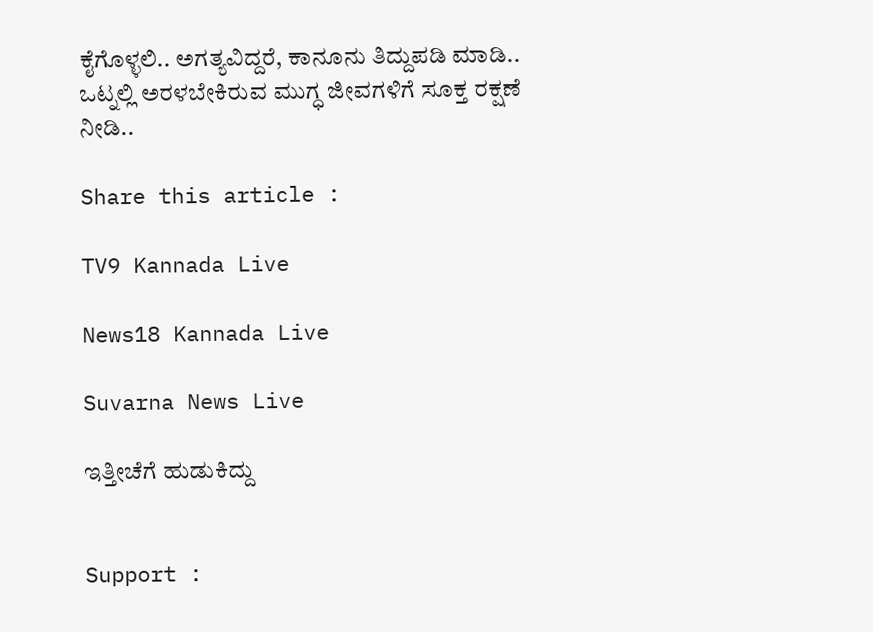ಕೈಗೊಳ್ಳಲಿ.. ಅಗತ್ಯವಿದ್ದರೆ, ಕಾನೂನು ತಿದ್ದುಪಡಿ ಮಾಡಿ.. ಒಟ್ನಲ್ಲಿ ಅರಳಬೇಕಿರುವ ಮುಗ್ಧ ಜೀವಗಳಿಗೆ ಸೂಕ್ತ ರಕ್ಷಣೆ ನೀಡಿ..

Share this article :

TV9 Kannada Live

News18 Kannada Live

Suvarna News Live

ಇತ್ತೀಚೆಗೆ ಹುಡುಕಿದ್ದು


Support :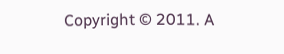Copyright © 2011. A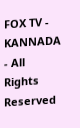FOX TV - KANNADA - All Rights Reserved